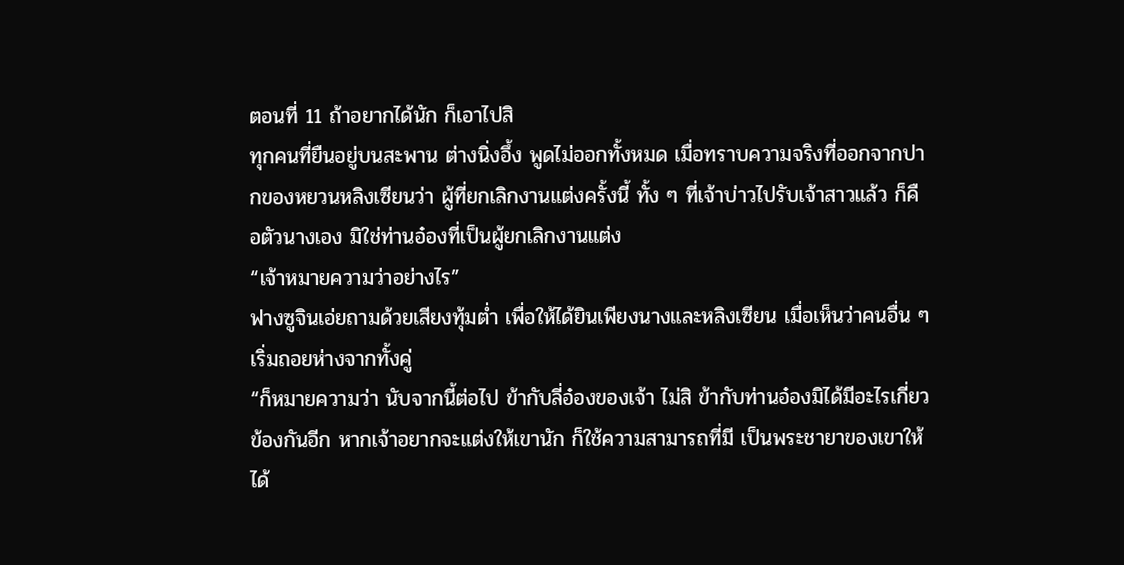ตอนที่ 11 ถ้าอยากได้นัก ก็เอาไปสิ
ทุกคนที่ยืนอยู่บนสะพาน ต่างนิ่งอึ้ง พูดไม่ออกทั้งหมด เมื่อทราบความจริงที่ออกจากปากของหยวนหลิงเซียนว่า ผู้ที่ยกเลิกงานแต่งครั้งนี้ ทั้ง ๆ ที่เจ้าบ่าวไปรับเจ้าสาวแล้ว ก็คือตัวนางเอง มิใช่ท่านอ๋องที่เป็นผู้ยกเลิกงานแต่ง
“เจ้าหมายความว่าอย่างไร”
ฟางซูจินเอ่ยถามด้วยเสียงทุ้มต่ำ เพื่อให้ได้ยินเพียงนางและหลิงเซียน เมื่อเห็นว่าคนอื่น ๆ เริ่มถอยห่างจากทั้งคู่
“ก็หมายความว่า นับจากนี้ต่อไป ข้ากับลี่อ๋องของเจ้า ไม่สิ ข้ากับท่านอ๋องมิได้มีอะไรเกี่ยวข้องกันอีก หากเจ้าอยากจะแต่งให้เขานัก ก็ใช้ความสามารถที่มี เป็นพระชายาของเขาให้ได้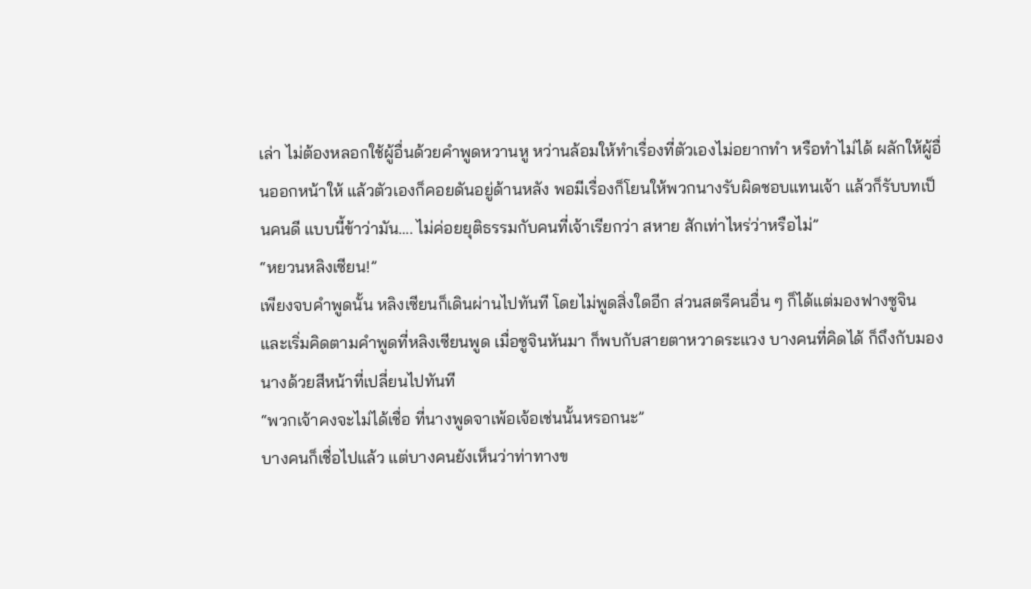เล่า ไม่ต้องหลอกใช้ผู้อื่นด้วยคำพูดหวานหู หว่านล้อมให้ทำเรื่องที่ตัวเองไม่อยากทำ หรือทำไม่ได้ ผลักให้ผู้อื่นออกหน้าให้ แล้วตัวเองก็คอยดันอยู่ด้านหลัง พอมีเรื่องก็โยนให้พวกนางรับผิดชอบแทนเจ้า แล้วก็รับบทเป็นคนดี แบบนี้ข้าว่ามัน…. ไม่ค่อยยุติธรรมกับคนที่เจ้าเรียกว่า สหาย สักเท่าไหร่ว่าหรือไม่”
“หยวนหลิงเซียน!”
เพียงจบคำพูดนั้น หลิงเซียนก็เดินผ่านไปทันที โดยไม่พูดสิ่งใดอีก ส่วนสตรีคนอื่น ๆ ก็ได้แต่มองฟางซูจิน และเริ่มคิดตามคำพูดที่หลิงเซียนพูด เมื่อซูจินหันมา ก็พบกับสายตาหวาดระแวง บางคนที่คิดได้ ก็ถึงกับมองนางด้วยสีหน้าที่เปลี่ยนไปทันที
“พวกเจ้าคงจะไม่ได้เชื่อ ที่นางพูดจาเพ้อเจ้อเช่นนั้นหรอกนะ”
บางคนก็เชื่อไปแล้ว แต่บางคนยังเห็นว่าท่าทางข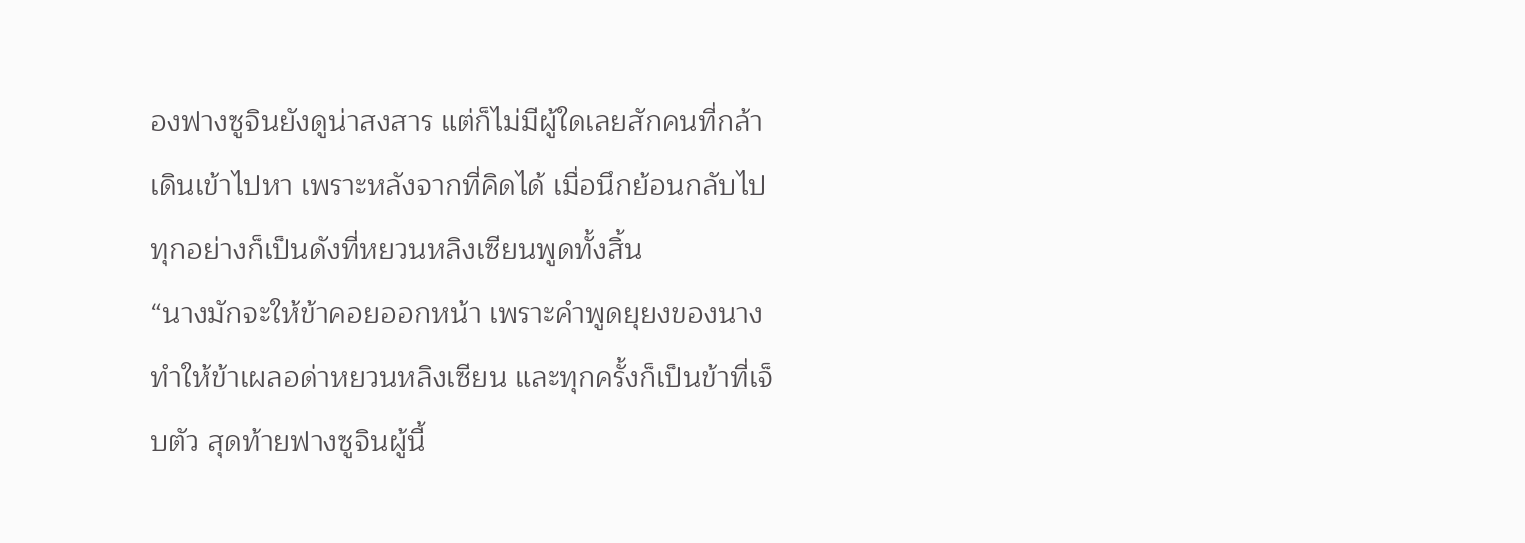องฟางซูจินยังดูน่าสงสาร แต่ก็ไม่มีผู้ใดเลยสักคนที่กล้าเดินเข้าไปหา เพราะหลังจากที่คิดได้ เมื่อนึกย้อนกลับไป ทุกอย่างก็เป็นดังที่หยวนหลิงเซียนพูดทั้งสิ้น
“นางมักจะให้ข้าคอยออกหน้า เพราะคำพูดยุยงของนาง ทำให้ข้าเผลอด่าหยวนหลิงเซียน และทุกครั้งก็เป็นข้าที่เจ็บตัว สุดท้ายฟางซูจินผู้นี้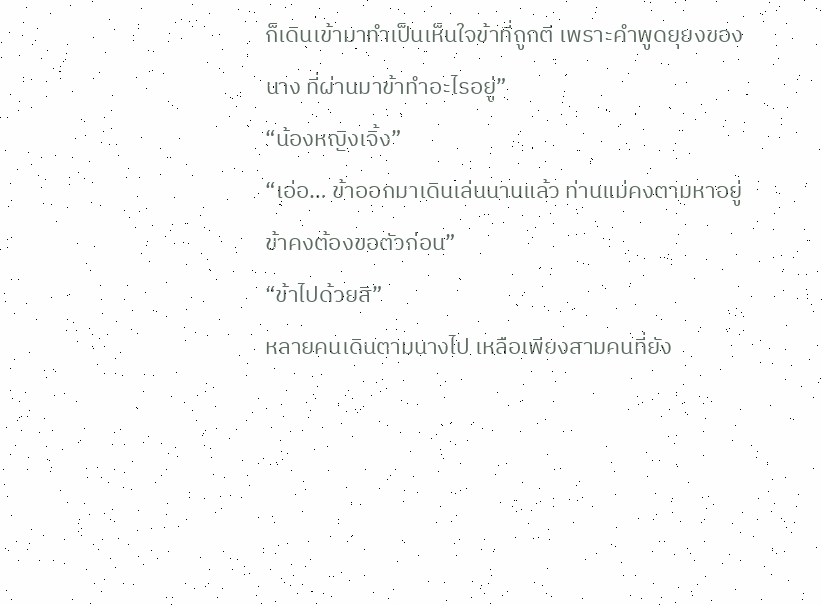ก็เดินเข้ามาทำเป็นเห็นใจข้าที่ถูกตี เพราะคำพูดยุยงของนาง ที่ผ่านมาข้าทำอะไรอยู่”
“น้องหญิงเจิ้ง”
“เอ่อ… ข้าออกมาเดินเล่นนานแล้ว ท่านแม่คงตามหาอยู่ ข้าคงต้องขอตัวก่อน”
“ข้าไปด้วยสิ”
หลายคนเดินตามนางไป เหลือเพียงสามคนที่ยัง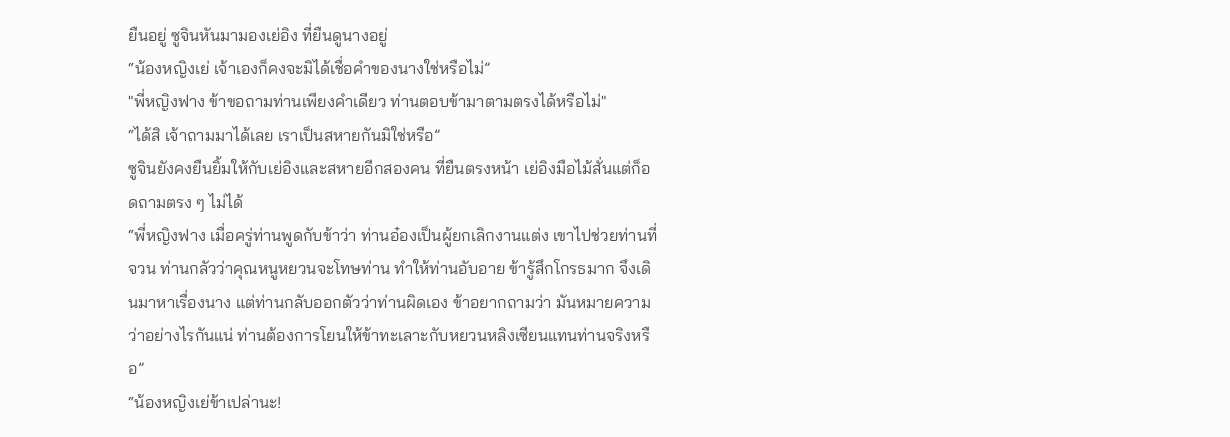ยืนอยู่ ซูจินหันมามองเย่อิง ที่ยืนดูนางอยู่
“น้องหญิงเย่ เจ้าเองก็คงจะมิได้เชื่อคำของนางใช่หรือไม่”
"พี่หญิงฟาง ข้าขอถามท่านเพียงคำเดียว ท่านตอบข้ามาตามตรงได้หรือไม่"
“ได้สิ เจ้าถามมาได้เลย เราเป็นสหายกันมิใช่หรือ”
ซูจินยังคงยืนยิ้มให้กับเย่อิงและสหายอีกสองคน ที่ยืนตรงหน้า เย่อิงมือไม้สั่นแต่ก็อดถามตรง ๆ ไม่ได้
“พี่หญิงฟาง เมื่อครู่ท่านพูดกับข้าว่า ท่านอ๋องเป็นผู้ยกเลิกงานแต่ง เขาไปช่วยท่านที่จวน ท่านกลัวว่าคุณหนูหยวนจะโทษท่าน ทำให้ท่านอับอาย ข้ารู้สึกโกรธมาก จึงเดินมาหาเรื่องนาง แต่ท่านกลับออกตัวว่าท่านผิดเอง ข้าอยากถามว่า มันหมายความว่าอย่างไรกันแน่ ท่านต้องการโยนให้ข้าทะเลาะกับหยวนหลิงเซียนแทนท่านจริงหรือ”
“น้องหญิงเย่ข้าเปล่านะ!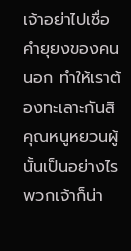เจ้าอย่าไปเชื่อคำยุยงของคนนอก ทำให้เราต้องทะเลาะกันสิ คุณหนูหยวนผู้นั้นเป็นอย่างไร พวกเจ้าก็น่า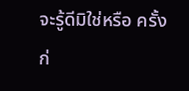จะรู้ดีมิใช่หรือ ครั้งก่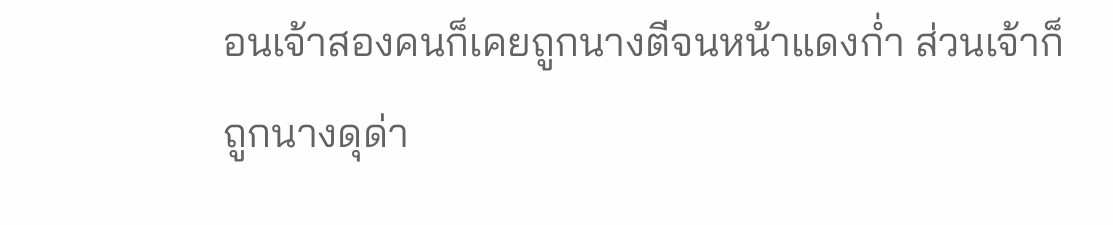อนเจ้าสองคนก็เคยถูกนางตีจนหน้าแดงก่ำ ส่วนเจ้าก็ถูกนางดุด่า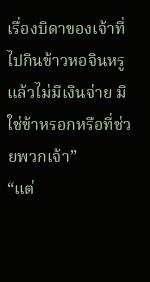เรื่องบิดาของเจ้าที่ไปกินข้าวหอจินหรูแล้วไม่มีเงินจ่าย มิใช่ข้าหรอกหรือที่ช่วยพวกเจ้า”
“แต่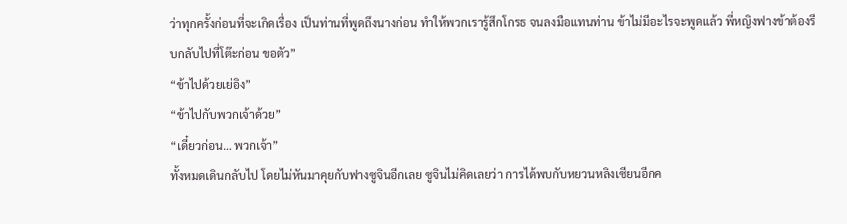ว่าทุกครั้งก่อนที่จะเกิดเรื่อง เป็นท่านที่พูดถึงนางก่อน ทำให้พวกเรารู้สึกโกรธ จนลงมือแทนท่าน ข้าไม่มีอะไรจะพูดแล้ว พี่หญิงฟางข้าต้องรีบกลับไปที่โต๊ะก่อน ขอตัว”
“ข้าไปด้วยเย่อิง”
“ข้าไปกับพวกเจ้าด้วย”
“เดี๋ยวก่อน… พวกเจ้า”
ทั้งหมดเดินกลับไป โดยไม่หันมาคุยกับฟางซูจินอีกเลย ซูจินไม่คิดเลยว่า การได้พบกับหยวนหลิงเซียนอีกค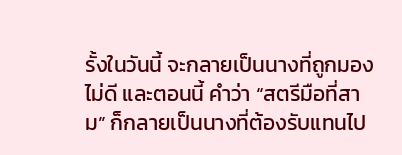รั้งในวันนี้ จะกลายเป็นนางที่ถูกมองไม่ดี และตอนนี้ คำว่า “สตรีมือที่สาม” ก็กลายเป็นนางที่ต้องรับแทนไป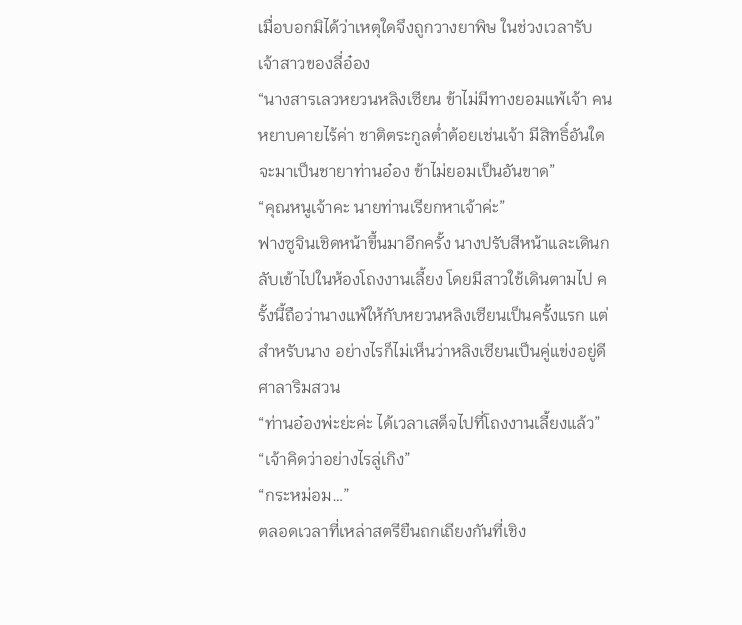เมื่อบอกมิได้ว่าเหตุใดจึงถูกวางยาพิษ ในช่วงเวลารับเจ้าสาวของลี่อ๋อง
“นางสารเลวหยวนหลิงเซียน ข้าไม่มีทางยอมแพ้เจ้า คนหยาบคายไร้ค่า ชาติตระกูลต่ำต้อยเช่นเจ้า มีสิทธิ์อันใดจะมาเป็นชายาท่านอ๋อง ข้าไม่ยอมเป็นอันขาด”
“คุณหนูเจ้าคะ นายท่านเรียกหาเจ้าค่ะ”
ฟางซูจินเชิดหน้าขึ้นมาอีกครั้ง นางปรับสีหน้าและเดินกลับเข้าไปในห้องโถงงานเลี้ยง โดยมีสาวใช้เดินตามไป ครั้งนี้ถือว่านางแพ้ให้กับหยวนหลิงเซียนเป็นครั้งแรก แต่สำหรับนาง อย่างไรก็ไม่เห็นว่าหลิงเซียนเป็นคู่แข่งอยู่ดี
ศาลาริมสวน
“ท่านอ๋องพ่ะย่ะค่ะ ได้เวลาเสด็จไปที่โถงงานเลี้ยงแล้ว”
“เจ้าคิดว่าอย่างไรลู่เกิง”
“กระหม่อม…”
ตลอดเวลาที่เหล่าสตรียืนถกเถียงกันที่เชิง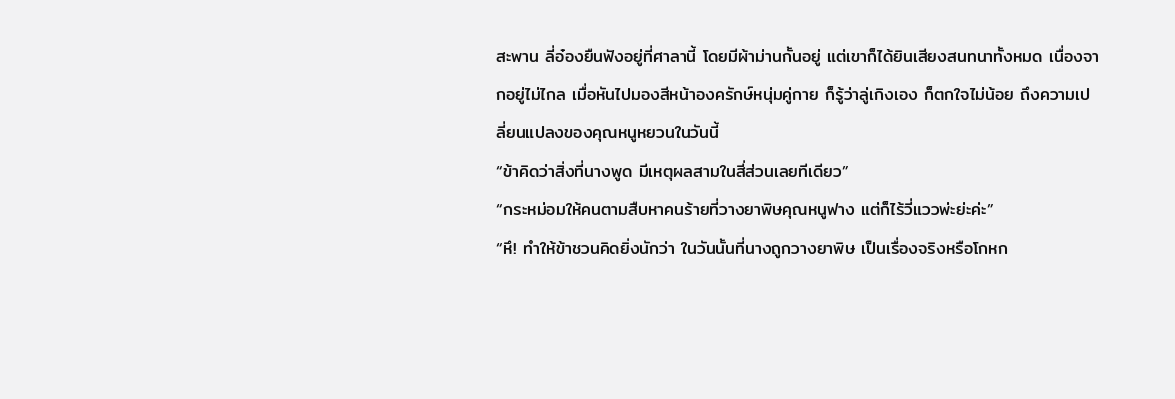สะพาน ลี่อ๋องยืนฟังอยู่ที่ศาลานี้ โดยมีผ้าม่านกั้นอยู่ แต่เขาก็ได้ยินเสียงสนทนาทั้งหมด เนื่องจากอยู่ไม่ไกล เมื่อหันไปมองสีหน้าองครักษ์หนุ่มคู่กาย ก็รู้ว่าลู่เกิงเอง ก็ตกใจไม่น้อย ถึงความเปลี่ยนแปลงของคุณหนูหยวนในวันนี้
“ข้าคิดว่าสิ่งที่นางพูด มีเหตุผลสามในสี่ส่วนเลยทีเดียว”
“กระหม่อมให้คนตามสืบหาคนร้ายที่วางยาพิษคุณหนูฟาง แต่ก็ไร้วี่แววพ่ะย่ะค่ะ”
“หึ! ทำให้ข้าชวนคิดยิ่งนักว่า ในวันนั้นที่นางถูกวางยาพิษ เป็นเรื่องจริงหรือโกหก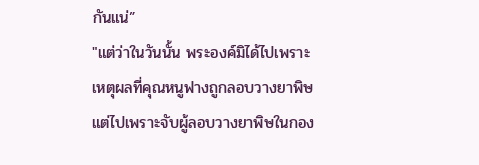กันแน่”
"แต่ว่าในวันนั้น พระองค์มิได้ไปเพราะเหตุผลที่คุณหนูฟางถูกลอบวางยาพิษ แต่ไปเพราะจับผู้ลอบวางยาพิษในกอง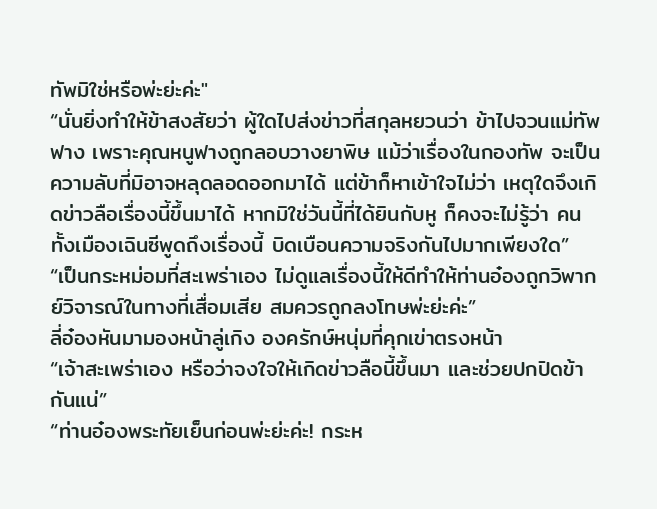ทัพมิใช่หรือพ่ะย่ะค่ะ"
“นั่นยิ่งทำให้ข้าสงสัยว่า ผู้ใดไปส่งข่าวที่สกุลหยวนว่า ข้าไปจวนแม่ทัพฟาง เพราะคุณหนูฟางถูกลอบวางยาพิษ แม้ว่าเรื่องในกองทัพ จะเป็นความลับที่มิอาจหลุดลอดออกมาได้ แต่ข้าก็หาเข้าใจไม่ว่า เหตุใดจึงเกิดข่าวลือเรื่องนี้ขึ้นมาได้ หากมิใช่วันนี้ที่ได้ยินกับหู ก็คงจะไม่รู้ว่า คนทั้งเมืองเฉินซีพูดถึงเรื่องนี้ บิดเบือนความจริงกันไปมากเพียงใด”
“เป็นกระหม่อมที่สะเพร่าเอง ไม่ดูแลเรื่องนี้ให้ดีทำให้ท่านอ๋องถูกวิพากย์วิจารณ์ในทางที่เสื่อมเสีย สมควรถูกลงโทษพ่ะย่ะค่ะ”
ลี่อ๋องหันมามองหน้าลู่เกิง องครักษ์หนุ่มที่คุกเข่าตรงหน้า
“เจ้าสะเพร่าเอง หรือว่าจงใจให้เกิดข่าวลือนี้ขึ้นมา และช่วยปกปิดข้ากันแน่”
“ท่านอ๋องพระทัยเย็นก่อนพ่ะย่ะค่ะ! กระห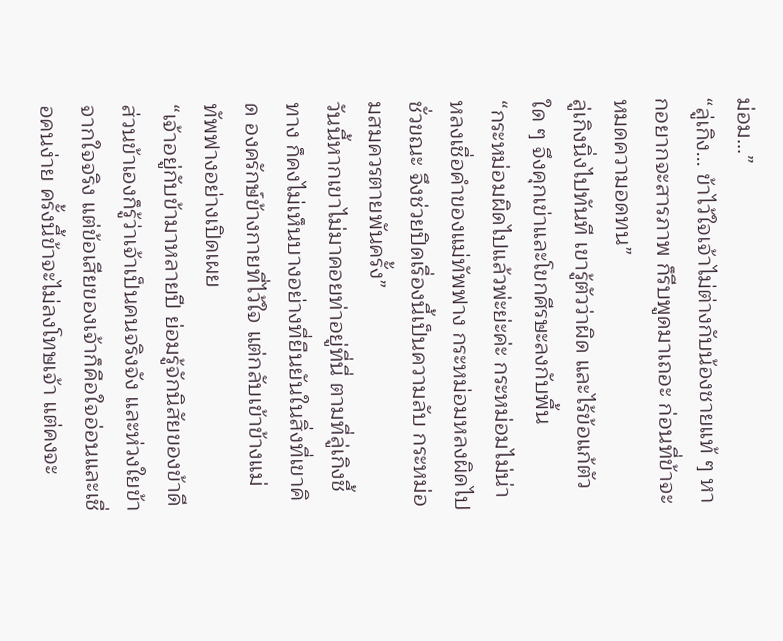ม่อม…”
“ลู่เกิง… ข้าไว้ใจเจ้าไม่ต่างกับน้องชายแท้ ๆ หากอยากจะสารภาพ ก็รีบพูดมาเถอะ ก่อนที่ข้าจะหมดความอดทน”
ลู่เกิงนิ่งไปทันที เขารู้ตัวว่าผิด และไร้ข้อแก้ตัวใด ๆ จึงคุกเข่าและโขกศีรษะลงกับพื้น
“กระหม่อมผิดไปแล้วพ่ะย่ะค่ะ กระหม่อมไม่น่าหลงเชื่อคำของแม่ทัพฟาง กระหม่อมหลงผิดไปชั่วขณะ จึงช่วยปิดเรื่องนี้เป็นความลับ กระหม่อมสมควรตายพันครั้ง”
วันนี้หากเขาไม่มาคอยท่าอยู่ที่นี่ ตามที่ลู่เกิงชี้ทาง ก็คงไม่เห็นบางอย่างที่ยืนยันในสิ่งที่เขาคิด องครักษ์ข้างกายที่ไว้ใจ แต่กลับเข้าข้างแม่ทัพฟางอย่างเปิดเผย
“เจ้าอยู่กับข้ามาหลายปี ย่อมรู้จักนิสัยของข้าดี ส่วนข้าเองก็รู้ว่าเจ้าเป็นคนจริงจัง และห่วงใยข้าจากใจจริง แต่ข้อเสียของเจ้าก็คือใจอ่อนและเชื่อคนง่าย ครั้งนี้ข้าจะไม่ลงโทษเจ้า แต่คงจะ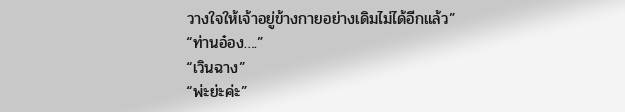วางใจให้เจ้าอยู่ข้างกายอย่างเดิมไม่ได้อีกแล้ว”
“ท่านอ๋อง….”
“เวินฉาง”
“พ่ะย่ะค่ะ”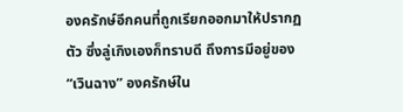องครักษ์อีกคนที่ถูกเรียกออกมาให้ปรากฏตัว ซึ่งลู่เกิงเองก็ทราบดี ถึงการมีอยู่ของ “เวินฉาง” องครักษ์ใน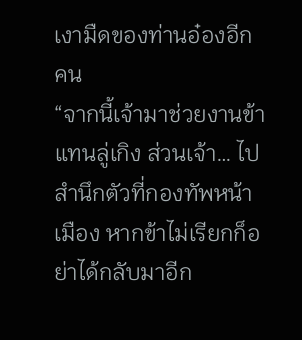เงามืดของท่านอ๋องอีกคน
“จากนี้เจ้ามาช่วยงานข้าแทนลู่เกิง ส่วนเจ้า… ไปสำนึกตัวที่กองทัพหน้าเมือง หากข้าไม่เรียกก็อย่าได้กลับมาอีก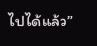ไปได้แล้ว”